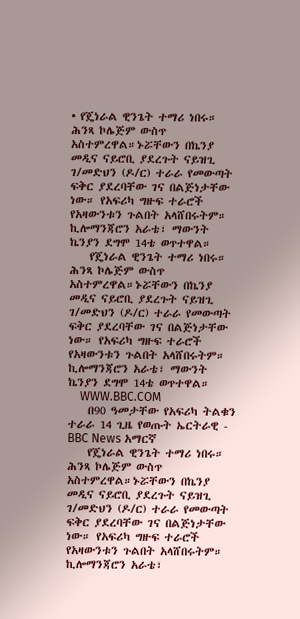• የጄነራል ዊንጌት ተማሪ ነበሩ። ሕንጻ ኮሌጅም ውስጥ አስተምረዋል።ኑሯቸውን በኬንያ መዲና ናይሮቢ ያደረጉት ናይዝጊ ገ/መድህን (ዶ/ር) ተራራ የመውጣት ፍቅር ያደረባቸው ገና በልጅነታቸው ነው። የአፍሪካ ግዙፍ ተራሮች የአዛውንቱን ጉልበት አላሸበሩትም። ኪሎማንጃሮን አራቴ፣ ማውንት ኬንያን ደግሞ 14ቴ ወጥተዋል።
    የጄነራል ዊንጌት ተማሪ ነበሩ። ሕንጻ ኮሌጅም ውስጥ አስተምረዋል።ኑሯቸውን በኬንያ መዲና ናይሮቢ ያደረጉት ናይዝጊ ገ/መድህን (ዶ/ር) ተራራ የመውጣት ፍቅር ያደረባቸው ገና በልጅነታቸው ነው። የአፍሪካ ግዙፍ ተራሮች የአዛውንቱን ጉልበት አላሸበሩትም። ኪሎማንጃሮን አራቴ፣ ማውንት ኬንያን ደግሞ 14ቴ ወጥተዋል።
    WWW.BBC.COM
    በ90 ዓመታቸው የአፍሪካ ትልቁን ተራራ 14 ጊዜ የወጡት ኤርትራዊ - BBC News አማርኛ
    የጄነራል ዊንጌት ተማሪ ነበሩ። ሕንጻ ኮሌጅም ውስጥ አስተምረዋል።ኑሯቸውን በኬንያ መዲና ናይሮቢ ያደረጉት ናይዝጊ ገ/መድህን (ዶ/ር) ተራራ የመውጣት ፍቅር ያደረባቸው ገና በልጅነታቸው ነው። የአፍሪካ ግዙፍ ተራሮች የአዛውንቱን ጉልበት አላሸበሩትም። ኪሎማንጃሮን አራቴ፣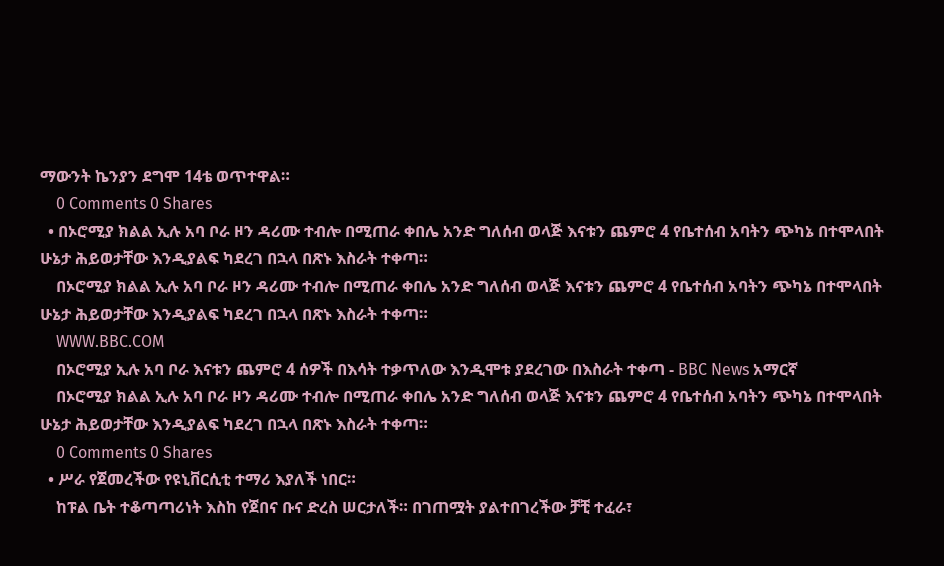ማውንት ኬንያን ደግሞ 14ቴ ወጥተዋል።
    0 Comments 0 Shares
  • በኦሮሚያ ክልል ኢሉ አባ ቦራ ዞን ዳሪሙ ተብሎ በሚጠራ ቀበሌ አንድ ግለሰብ ወላጅ እናቱን ጨምሮ 4 የቤተሰብ አባትን ጭካኔ በተሞላበት ሁኔታ ሕይወታቸው እንዲያልፍ ካደረገ በኋላ በጽኑ እስራት ተቀጣ።
    በኦሮሚያ ክልል ኢሉ አባ ቦራ ዞን ዳሪሙ ተብሎ በሚጠራ ቀበሌ አንድ ግለሰብ ወላጅ እናቱን ጨምሮ 4 የቤተሰብ አባትን ጭካኔ በተሞላበት ሁኔታ ሕይወታቸው እንዲያልፍ ካደረገ በኋላ በጽኑ እስራት ተቀጣ።
    WWW.BBC.COM
    በኦሮሚያ ኢሉ አባ ቦራ እናቱን ጨምሮ 4 ሰዎች በእሳት ተቃጥለው እንዲሞቱ ያደረገው በእስራት ተቀጣ - BBC News አማርኛ
    በኦሮሚያ ክልል ኢሉ አባ ቦራ ዞን ዳሪሙ ተብሎ በሚጠራ ቀበሌ አንድ ግለሰብ ወላጅ እናቱን ጨምሮ 4 የቤተሰብ አባትን ጭካኔ በተሞላበት ሁኔታ ሕይወታቸው እንዲያልፍ ካደረገ በኋላ በጽኑ እስራት ተቀጣ።
    0 Comments 0 Shares
  • ሥራ የጀመረችው የዩኒቨርሲቲ ተማሪ እያለች ነበር።
    ከፑል ቤት ተቆጣጣሪነት እስከ የጀበና ቡና ድረስ ሠርታለች። በገጠሟት ያልተበገረችው ቻቺ ተፈራ፣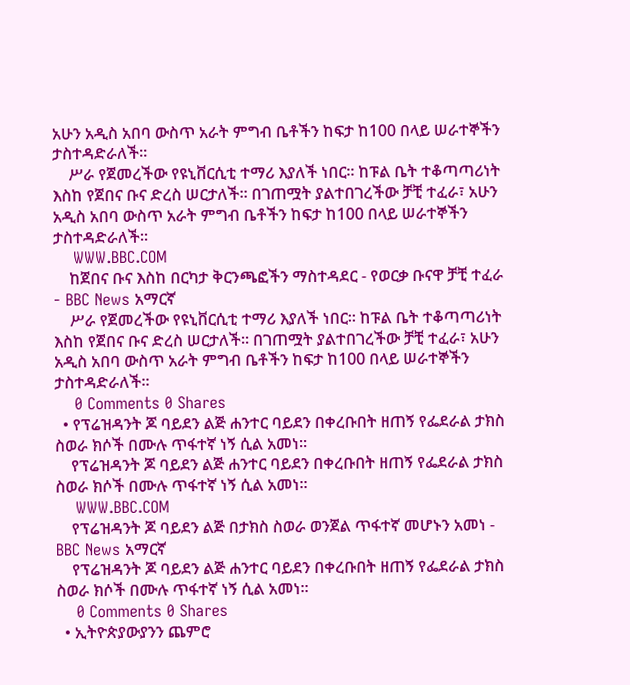አሁን አዲስ አበባ ውስጥ አራት ምግብ ቤቶችን ከፍታ ከ100 በላይ ሠራተኞችን ታስተዳድራለች።
    ሥራ የጀመረችው የዩኒቨርሲቲ ተማሪ እያለች ነበር። ከፑል ቤት ተቆጣጣሪነት እስከ የጀበና ቡና ድረስ ሠርታለች። በገጠሟት ያልተበገረችው ቻቺ ተፈራ፣ አሁን አዲስ አበባ ውስጥ አራት ምግብ ቤቶችን ከፍታ ከ100 በላይ ሠራተኞችን ታስተዳድራለች።
    WWW.BBC.COM
    ከጀበና ቡና እስከ በርካታ ቅርንጫፎችን ማስተዳደር - የወርቃ ቡናዋ ቻቺ ተፈራ - BBC News አማርኛ
    ሥራ የጀመረችው የዩኒቨርሲቲ ተማሪ እያለች ነበር። ከፑል ቤት ተቆጣጣሪነት እስከ የጀበና ቡና ድረስ ሠርታለች። በገጠሟት ያልተበገረችው ቻቺ ተፈራ፣ አሁን አዲስ አበባ ውስጥ አራት ምግብ ቤቶችን ከፍታ ከ100 በላይ ሠራተኞችን ታስተዳድራለች።
    0 Comments 0 Shares
  • የፕሬዝዳንት ጆ ባይደን ልጅ ሐንተር ባይደን በቀረቡበት ዘጠኝ የፌደራል ታክስ ስወራ ክሶች በሙሉ ጥፋተኛ ነኝ ሲል አመነ።
    የፕሬዝዳንት ጆ ባይደን ልጅ ሐንተር ባይደን በቀረቡበት ዘጠኝ የፌደራል ታክስ ስወራ ክሶች በሙሉ ጥፋተኛ ነኝ ሲል አመነ።
    WWW.BBC.COM
    የፕሬዝዳንት ጆ ባይደን ልጅ በታክስ ስወራ ወንጀል ጥፋተኛ መሆኑን አመነ - BBC News አማርኛ
    የፕሬዝዳንት ጆ ባይደን ልጅ ሐንተር ባይደን በቀረቡበት ዘጠኝ የፌደራል ታክስ ስወራ ክሶች በሙሉ ጥፋተኛ ነኝ ሲል አመነ።
    0 Comments 0 Shares
  • ኢትዮጵያውያንን ጨምሮ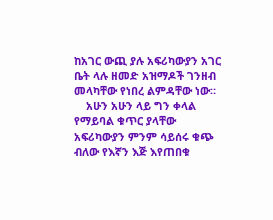ከአገር ውጪ ያሉ አፍሪካውያን አገር ቤት ላሉ ዘመድ አዝማዶች ገንዘብ መላካቸው የነበረ ልምዳቸው ነው።
    አሁን አሁን ላይ ግን ቀላል የማይባል ቁጥር ያላቸው አፍሪካውያን ምንም ሳይሰሩ ቁጭ ብለው የእኛን እጅ እየጠበቁ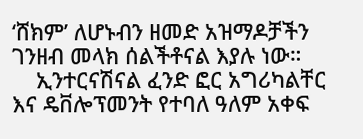‘ሸክም’ ለሆኑብን ዘመድ አዝማዶቻችን ገንዘብ መላክ ሰልችቶናል እያሉ ነው።
    ኢንተርናሽናል ፈንድ ፎር አግሪካልቸር እና ዴቨሎፕመንት የተባለ ዓለም አቀፍ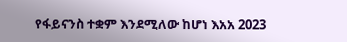የፋይናንስ ተቋም እንደሚለው ከሆነ እአአ 2023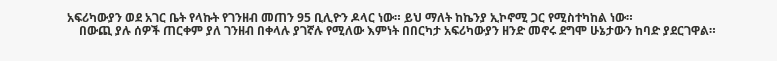አፍሪካውያን ወደ አገር ቤት የላኩት የገንዘብ መጠን 95 ቢሊዮን ዶላር ነው። ይህ ማለት ከኬንያ ኢኮኖሚ ጋር የሚስተካከል ነው።
    በውጪ ያሉ ሰዎች ጠርቀም ያለ ገንዘብ በቀላሉ ያገኛሉ የሚለው እምነት በበርካታ አፍሪካውያን ዘንድ መኖሩ ደግሞ ሁኔታውን ከባድ ያደርገዋል።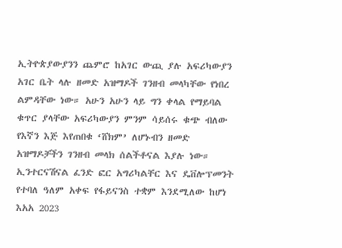ኢትዮጵያውያንን ጨምሮ ከአገር ውጪ ያሉ አፍሪካውያን አገር ቤት ላሉ ዘመድ አዝማዶች ገንዘብ መላካቸው የነበረ ልምዳቸው ነው። አሁን አሁን ላይ ግን ቀላል የማይባል ቁጥር ያላቸው አፍሪካውያን ምንም ሳይሰሩ ቁጭ ብለው የእኛን እጅ እየጠበቁ ‘ሸክም’ ለሆኑብን ዘመድ አዝማዶቻችን ገንዘብ መላክ ሰልችቶናል እያሉ ነው። ኢንተርናሽናል ፈንድ ፎር አግሪካልቸር እና ዴቨሎፕመንት የተባለ ዓለም አቀፍ የፋይናንስ ተቋም እንደሚለው ከሆነ እአአ 2023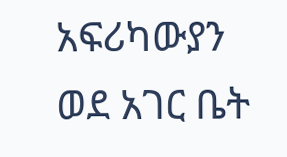አፍሪካውያን ወደ አገር ቤት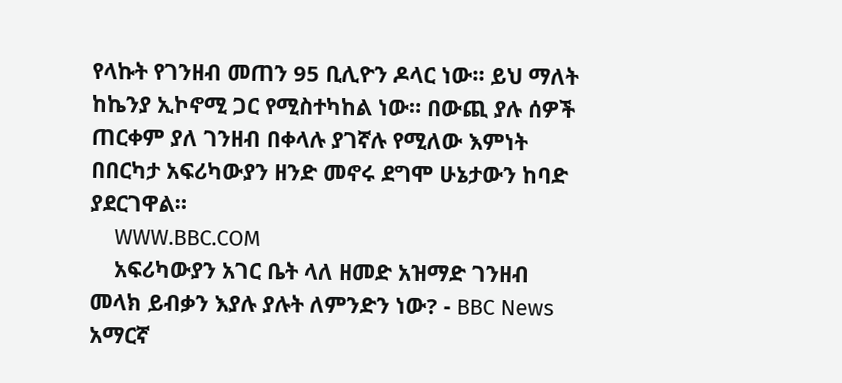የላኩት የገንዘብ መጠን 95 ቢሊዮን ዶላር ነው። ይህ ማለት ከኬንያ ኢኮኖሚ ጋር የሚስተካከል ነው። በውጪ ያሉ ሰዎች ጠርቀም ያለ ገንዘብ በቀላሉ ያገኛሉ የሚለው እምነት በበርካታ አፍሪካውያን ዘንድ መኖሩ ደግሞ ሁኔታውን ከባድ ያደርገዋል።
    WWW.BBC.COM
    አፍሪካውያን አገር ቤት ላለ ዘመድ አዝማድ ገንዘብ መላክ ይብቃን እያሉ ያሉት ለምንድን ነው? - BBC News አማርኛ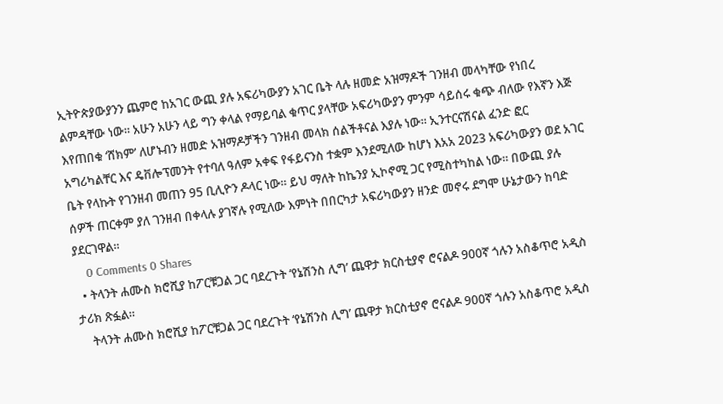ኢትዮጵያውያንን ጨምሮ ከአገር ውጪ ያሉ አፍሪካውያን አገር ቤት ላሉ ዘመድ አዝማዶች ገንዘብ መላካቸው የነበረ ልምዳቸው ነው። አሁን አሁን ላይ ግን ቀላል የማይባል ቁጥር ያላቸው አፍሪካውያን ምንም ሳይሰሩ ቁጭ ብለው የእኛን እጅ እየጠበቁ ‘ሸክም’ ለሆኑብን ዘመድ አዝማዶቻችን ገንዘብ መላክ ሰልችቶናል እያሉ ነው። ኢንተርናሽናል ፈንድ ፎር አግሪካልቸር እና ዴቨሎፕመንት የተባለ ዓለም አቀፍ የፋይናንስ ተቋም እንደሚለው ከሆነ እአአ 2023 አፍሪካውያን ወደ አገር ቤት የላኩት የገንዘብ መጠን 95 ቢሊዮን ዶላር ነው። ይህ ማለት ከኬንያ ኢኮኖሚ ጋር የሚስተካከል ነው። በውጪ ያሉ ሰዎች ጠርቀም ያለ ገንዘብ በቀላሉ ያገኛሉ የሚለው እምነት በበርካታ አፍሪካውያን ዘንድ መኖሩ ደግሞ ሁኔታውን ከባድ ያደርገዋል።
    0 Comments 0 Shares
  • ትላንት ሐሙስ ክሮሺያ ከፖርቹጋል ጋር ባደረጉት ‘የኔሽንስ ሊግ’ ጨዋታ ክርስቲያኖ ሮናልዶ 900ኛ ጎሉን አስቆጥሮ አዲስ ታሪክ ጽፏል።
    ትላንት ሐሙስ ክሮሺያ ከፖርቹጋል ጋር ባደረጉት ‘የኔሽንስ ሊግ’ ጨዋታ ክርስቲያኖ ሮናልዶ 900ኛ ጎሉን አስቆጥሮ አዲስ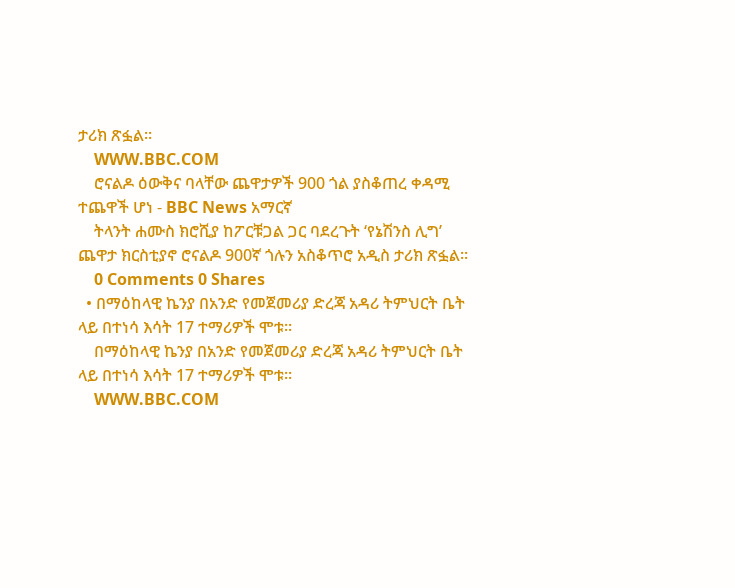ታሪክ ጽፏል።
    WWW.BBC.COM
    ሮናልዶ ዕውቅና ባላቸው ጨዋታዎች 900 ጎል ያስቆጠረ ቀዳሚ ተጨዋች ሆነ - BBC News አማርኛ
    ትላንት ሐሙስ ክሮሺያ ከፖርቹጋል ጋር ባደረጉት ‘የኔሽንስ ሊግ’ ጨዋታ ክርስቲያኖ ሮናልዶ 900ኛ ጎሉን አስቆጥሮ አዲስ ታሪክ ጽፏል።
    0 Comments 0 Shares
  • በማዕከላዊ ኬንያ በአንድ የመጀመሪያ ድረጃ አዳሪ ትምህርት ቤት ላይ በተነሳ እሳት 17 ተማሪዎች ሞቱ።
    በማዕከላዊ ኬንያ በአንድ የመጀመሪያ ድረጃ አዳሪ ትምህርት ቤት ላይ በተነሳ እሳት 17 ተማሪዎች ሞቱ።
    WWW.BBC.COM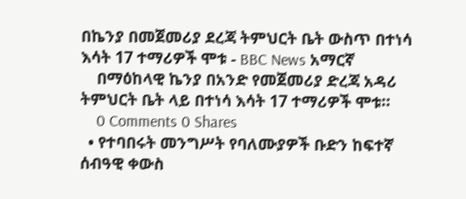በኬንያ በመጀመሪያ ደረጃ ትምህርት ቤት ውስጥ በተነሳ እሳት 17 ተማሪዎች ሞቱ - BBC News አማርኛ
    በማዕከላዊ ኬንያ በአንድ የመጀመሪያ ድረጃ አዳሪ ትምህርት ቤት ላይ በተነሳ እሳት 17 ተማሪዎች ሞቱ።
    0 Comments 0 Shares
  • የተባበሩት መንግሥት የባለሙያዎች ቡድን ከፍተኛ ሰብዓዊ ቀውስ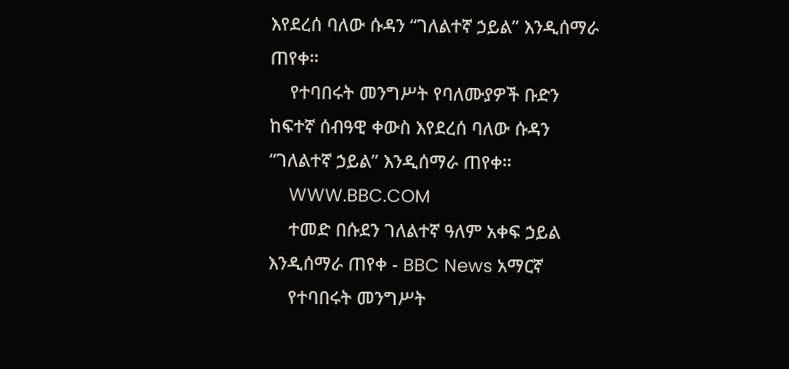እየደረሰ ባለው ሱዳን “ገለልተኛ ኃይል” እንዲሰማራ ጠየቀ።
    የተባበሩት መንግሥት የባለሙያዎች ቡድን ከፍተኛ ሰብዓዊ ቀውስ እየደረሰ ባለው ሱዳን “ገለልተኛ ኃይል” እንዲሰማራ ጠየቀ።
    WWW.BBC.COM
    ተመድ በሱደን ገለልተኛ ዓለም አቀፍ ኃይል እንዲሰማራ ጠየቀ - BBC News አማርኛ
    የተባበሩት መንግሥት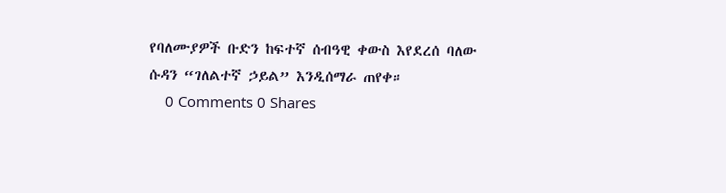የባለሙያዎች ቡድን ከፍተኛ ሰብዓዊ ቀውስ እየደረሰ ባለው ሱዳን “ገለልተኛ ኃይል” እንዲሰማራ ጠየቀ።
    0 Comments 0 Shares